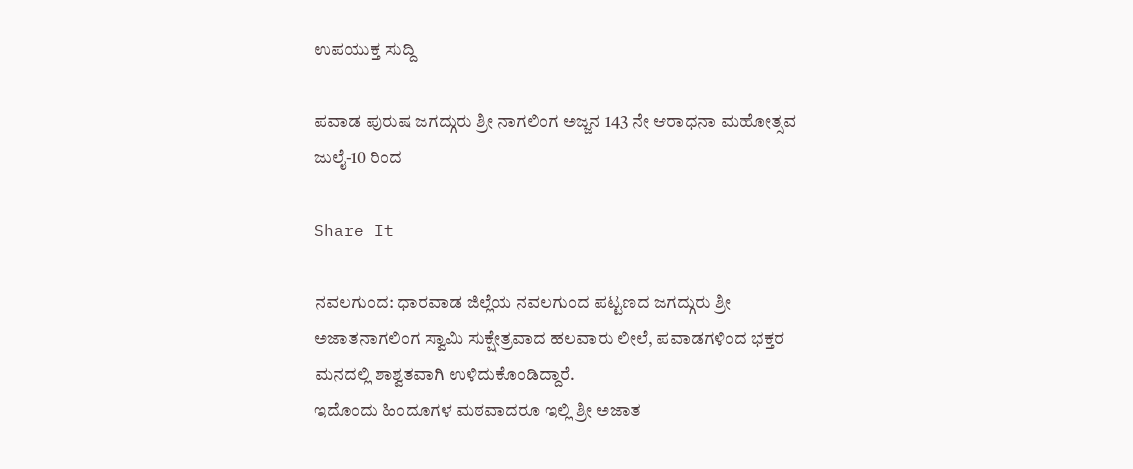ಉಪಯುಕ್ತ ಸುದ್ದಿ

ಪವಾಡ ಪುರುಷ ಜಗದ್ಗುರು ಶ್ರೀ ನಾಗಲಿಂಗ ಅಜ್ಜನ 143 ನೇ ಆರಾಧನಾ ಮಹೋತ್ಸವ ಜುಲೈ-10 ರಿಂದ

Share It

ನವಲಗುಂದ: ಧಾರವಾಡ ಜಿಲ್ಲೆಯ ನವಲಗುಂದ ಪಟ್ಟಣದ ಜಗದ್ಗುರು ಶ್ರೀ ಅಜಾತನಾಗಲಿಂಗ ಸ್ವಾಮಿ ಸುಕ್ಷೇತ್ರವಾದ ಹಲವಾರು ಲೀಲೆ, ಪವಾಡಗಳಿಂದ ಭಕ್ತರ ಮನದಲ್ಲಿ ಶಾಶ್ವತವಾಗಿ ಉಳಿದುಕೊಂಡಿದ್ದಾರೆ.
ಇದೊಂದು ಹಿಂದೂಗಳ ಮಠವಾದರೂ ಇಲ್ಲಿ ಶ್ರೀ ಅಜಾತ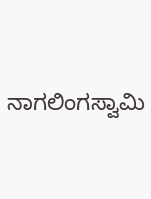ನಾಗಲಿಂಗಸ್ವಾಮಿ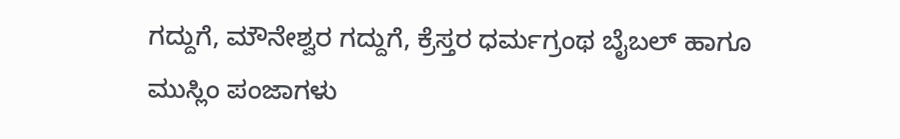ಗದ್ದುಗೆ, ಮೌನೇಶ್ವರ ಗದ್ದುಗೆ, ಕ್ರೆಸ್ತರ ಧರ್ಮಗ್ರಂಥ ಬೈಬಲ್ ಹಾಗೂ ಮುಸ್ಲಿಂ ಪಂಜಾಗಳು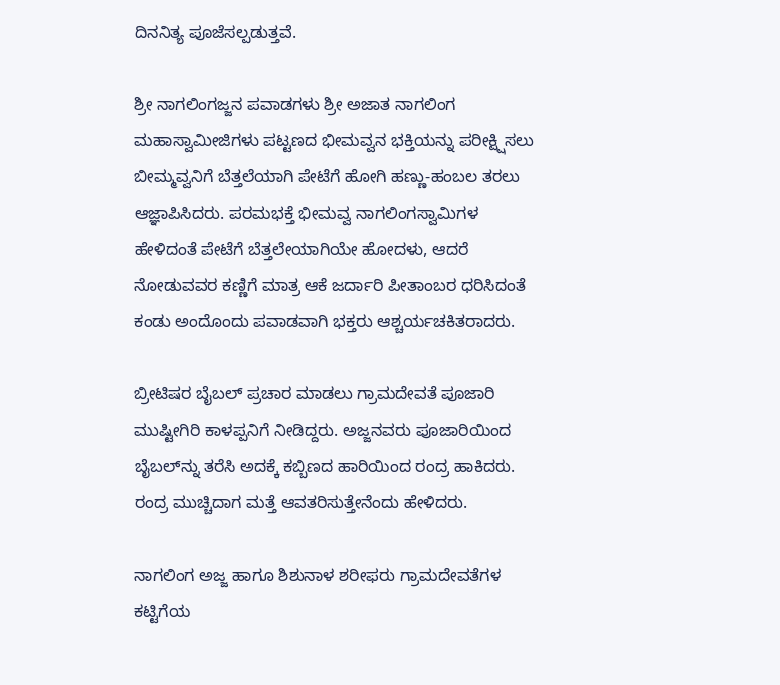ದಿನನಿತ್ಯ ಪೂಜೆಸಲ್ಪಡುತ್ತವೆ.

ಶ್ರೀ ನಾಗಲಿಂಗಜ್ಜನ ಪವಾಡಗಳು ಶ್ರೀ ಅಜಾತ ನಾಗಲಿಂಗ ಮಹಾಸ್ವಾಮೀಜಿಗಳು ಪಟ್ಟಣದ ಭೀಮವ್ವನ ಭಕ್ತಿಯನ್ನು ಪರೀಕ್ಷ್ಷಿಸಲು ಬೀಮ್ಮವ್ವನಿಗೆ ಬೆತ್ತಲೆಯಾಗಿ ಪೇಟೆಗೆ ಹೋಗಿ ಹಣ್ಣು-ಹಂಬಲ ತರಲು ಆಜ್ಞಾಪಿಸಿದರು. ಪರಮಭಕ್ತೆ ಭೀಮವ್ವ ನಾಗಲಿಂಗಸ್ವಾಮಿಗಳ ಹೇಳಿದಂತೆ ಪೇಟೆಗೆ ಬೆತ್ತಲೇಯಾಗಿಯೇ ಹೋದಳು, ಆದರೆ ನೋಡುವವರ ಕಣ್ಣಿಗೆ ಮಾತ್ರ ಆಕೆ ಜರ್ದಾರಿ ಪೀತಾಂಬರ ಧರಿಸಿದಂತೆ ಕಂಡು ಅಂದೊಂದು ಪವಾಡವಾಗಿ ಭಕ್ತರು ಆಶ್ಚರ್ಯಚಕಿತರಾದರು.

ಬ್ರೀಟಿಷರ ಬೈಬಲ್ ಪ್ರಚಾರ ಮಾಡಲು ಗ್ರಾಮದೇವತೆ ಪೂಜಾರಿ ಮುಷ್ಟೀಗಿರಿ ಕಾಳಪ್ಪನಿಗೆ ನೀಡಿದ್ದರು. ಅಜ್ಜನವರು ಪೂಜಾರಿಯಿಂದ ಬೈಬಲ್‍ನ್ನು ತರೆಸಿ ಅದಕ್ಕೆ ಕಬ್ಬಿಣದ ಹಾರಿಯಿಂದ ರಂದ್ರ ಹಾಕಿದರು. ರಂದ್ರ ಮುಚ್ಚಿದಾಗ ಮತ್ತೆ ಆವತರಿಸುತ್ತೇನೆಂದು ಹೇಳಿದರು.

ನಾಗಲಿಂಗ ಅಜ್ಜ ಹಾಗೂ ಶಿಶುನಾಳ ಶರೀಫರು ಗ್ರಾಮದೇವತೆಗಳ ಕಟ್ಟಿಗೆಯ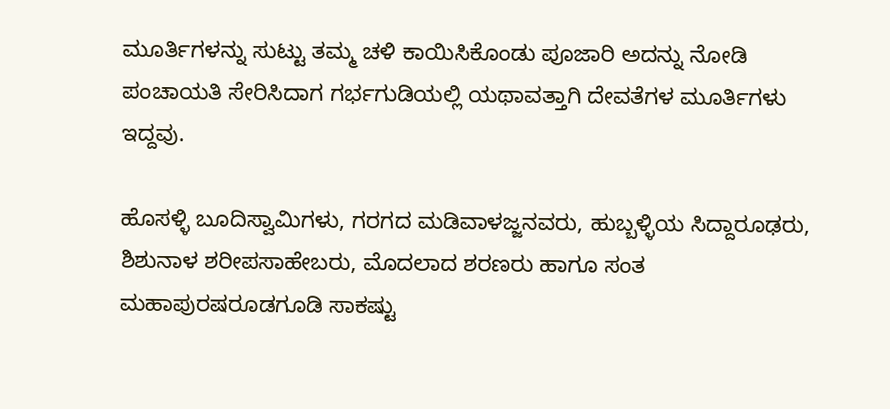ಮೂರ್ತಿಗಳನ್ನು ಸುಟ್ಟು ತಮ್ಮ ಚಳಿ ಕಾಯಿಸಿಕೊಂಡು ಪೂಜಾರಿ ಅದನ್ನು ನೋಡಿ ಪಂಚಾಯತಿ ಸೇರಿಸಿದಾಗ ಗರ್ಭಗುಡಿಯಲ್ಲಿ ಯಥಾವತ್ತಾಗಿ ದೇವತೆಗಳ ಮೂರ್ತಿಗಳು ಇದ್ದವು.

ಹೊಸಳ್ಳಿ ಬೂದಿಸ್ವಾಮಿಗಳು, ಗರಗದ ಮಡಿವಾಳಜ್ಜನವರು, ಹುಬ್ಬಳ್ಳಿಯ ಸಿದ್ದಾರೂಢರು, ಶಿಶುನಾಳ ಶರೀಪಸಾಹೇಬರು, ಮೊದಲಾದ ಶರಣರು ಹಾಗೂ ಸಂತ ಮಹಾಪುರಷರೂಡಗೂಡಿ ಸಾಕಷ್ಟು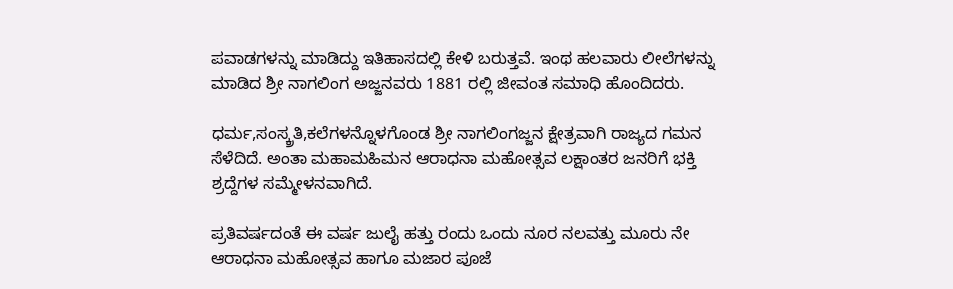ಪವಾಡಗಳನ್ನು ಮಾಡಿದ್ದು ಇತಿಹಾಸದಲ್ಲಿ ಕೇಳಿ ಬರುತ್ತವೆ. ಇಂಥ ಹಲವಾರು ಲೀಲೆಗಳನ್ನು ಮಾಡಿದ ಶ್ರೀ ನಾಗಲಿಂಗ ಅಜ್ಜನವರು 1881 ರಲ್ಲಿ ಜೀವಂತ ಸಮಾಧಿ ಹೊಂದಿದರು.

ಧರ್ಮ,ಸಂಸ್ಕ್ರತಿ,ಕಲೆಗಳನ್ನೊಳಗೊಂಡ ಶ್ರೀ ನಾಗಲಿಂಗಜ್ಜನ ಕ್ಷೇತ್ರವಾಗಿ ರಾಜ್ಯದ ಗಮನ ಸೆಳೆದಿದೆ. ಅಂತಾ ಮಹಾಮಹಿಮನ ಆರಾಧನಾ ಮಹೋತ್ಸವ ಲಕ್ಷಾಂತರ ಜನರಿಗೆ ಭಕ್ತಿ ಶ್ರದ್ದೆಗಳ ಸಮ್ಮೇಳನವಾಗಿದೆ.

ಪ್ರತಿವರ್ಷದಂತೆ ಈ ವರ್ಷ ಜುಲೈ ಹತ್ತು ರಂದು ಒಂದು ನೂರ ನಲವತ್ತು ಮೂರು ನೇ ಆರಾಧನಾ ಮಹೋತ್ಸವ ಹಾಗೂ ಮಜಾರ ಪೂಜೆ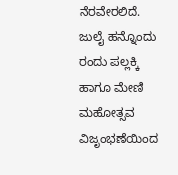ನೆರವೇರಲಿದೆ. ಜುಲೈ ಹನ್ನೊಂದು ರಂದು ಪಲ್ಲಕ್ಕಿ ಹಾಗೂ ಮೇಣಿ ಮಹೋತ್ಸವ ವಿಜೃಂಭಣೆಯಿಂದ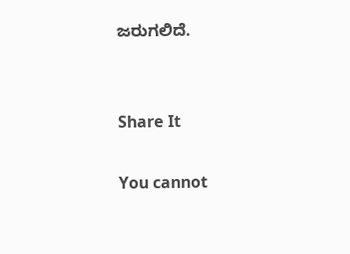ಜರುಗಲಿದೆ.


Share It

You cannot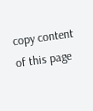copy content of this page